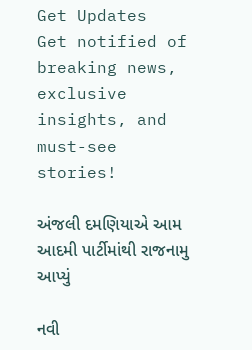Get Updates
Get notified of breaking news, exclusive insights, and must-see stories!

અંજલી દમણિયાએ આમ આદમી પાર્ટીમાંથી રાજનામુ આપ્યું

નવી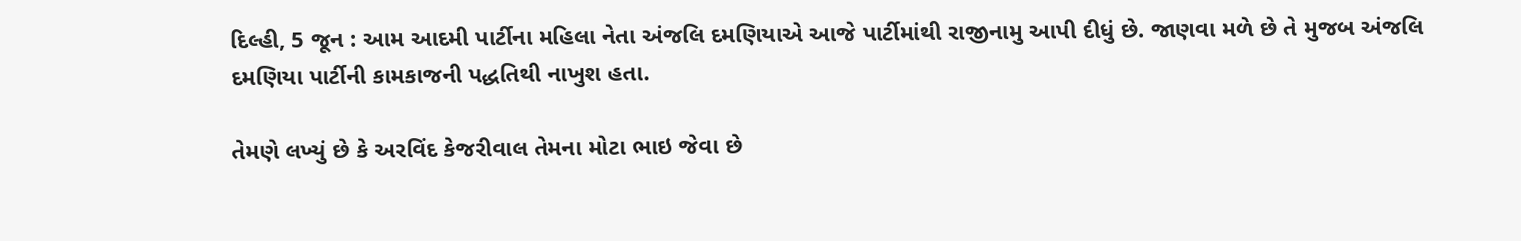દિલ્હી, 5 જૂન : આમ આદમી પાર્ટીના મહિલા નેતા અંજલિ દમણિયાએ આજે પાર્ટીમાંથી રાજીનામુ આપી દીધું છે. જાણવા મળે છે તે મુજબ અંજલિ દમણિયા પાર્ટીની કામકાજની પદ્ધતિથી નાખુશ હતા.

તેમણે લખ્યું છે કે અરવિંદ કેજરીવાલ તેમના મોટા ભાઇ જેવા છે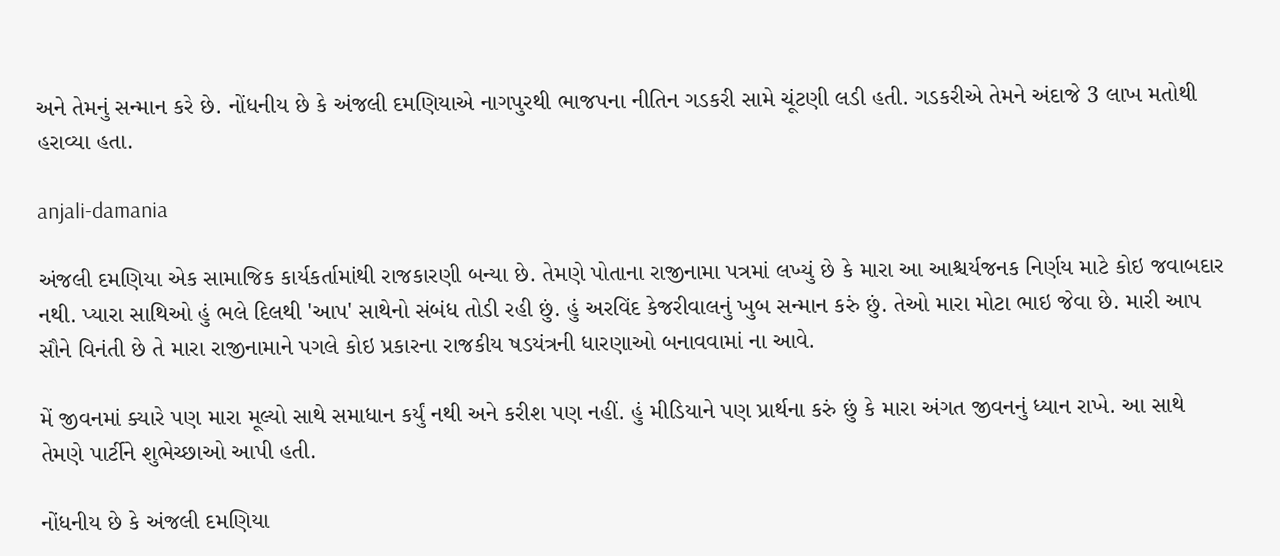અને તેમનું સન્માન કરે છે. નોંધનીય છે કે અંજલી દમણિયાએ નાગપુરથી ભાજપના નીતિન ગડકરી સામે ચૂંટણી લડી હતી. ગડકરીએ તેમને અંદાજે 3 લાખ મતોથી હરાવ્યા હતા.

anjali-damania

અંજલી દમણિયા એક સામાજિક કાર્યકર્તામાંથી રાજકારણી બન્યા છે. તેમણે પોતાના રાજીનામા પત્રમાં લખ્યું છે કે મારા આ આશ્ચર્યજનક નિર્ણય માટે કોઇ જવાબદાર નથી. પ્યારા સાથિઓ હું ભલે દિલથી 'આપ' સાથેનો સંબંધ તોડી રહી છું. હું અરવિંદ કેજરીવાલનું ખુબ સન્માન કરું છું. તેઓ મારા મોટા ભાઇ જેવા છે. મારી આપ સૌને વિનંતી છે તે મારા રાજીનામાને પગલે કોઇ પ્રકારના રાજકીય ષડયંત્રની ધારણાઓ બનાવવામાં ના આવે.

મેં જીવનમાં ક્યારે પણ મારા મૂલ્યો સાથે સમાધાન કર્યું નથી અને કરીશ પણ નહીં. હું મીડિયાને પણ પ્રાર્થના કરું છું કે મારા અંગત જીવનનું ધ્યાન રાખે. આ સાથે તેમણે પાર્ટીને શુભેચ્છાઓ આપી હતી.

નોંધનીય છે કે અંજલી દમણિયા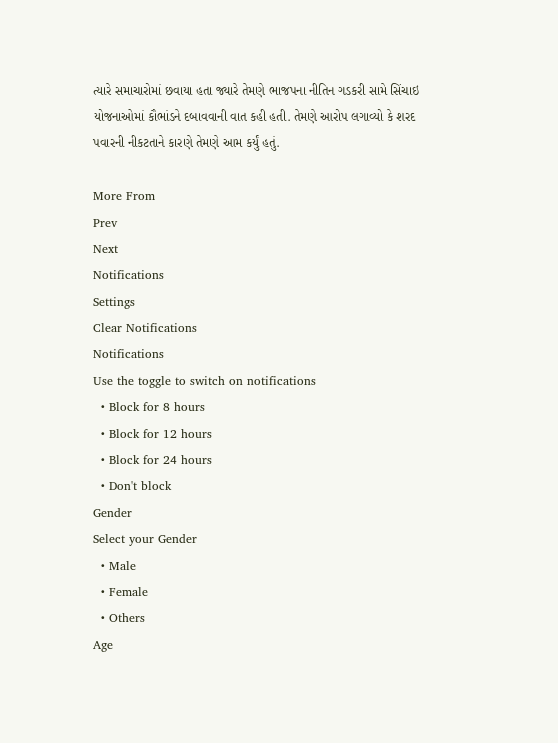ત્યારે સમાચારોમાં છવાયા હતા જ્યારે તેમણે ભાજપના નીતિન ગડકરી સામે સિંચાઇ યોજનાઓમાં કૌભાંડને દબાવવાની વાત કહી હતી. તેમણે આરોપ લગાવ્યો કે શરદ પવારની નીકટતાને કારણે તેમણે આમ કર્યું હતું.

More From
Prev
Next
Notifications
Settings
Clear Notifications
Notifications
Use the toggle to switch on notifications
  • Block for 8 hours
  • Block for 12 hours
  • Block for 24 hours
  • Don't block
Gender
Select your Gender
  • Male
  • Female
  • Others
Age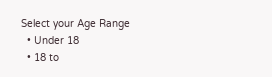Select your Age Range
  • Under 18
  • 18 to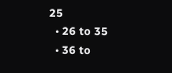25
  • 26 to 35
  • 36 to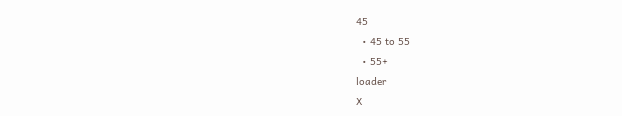45
  • 45 to 55
  • 55+
loader
X